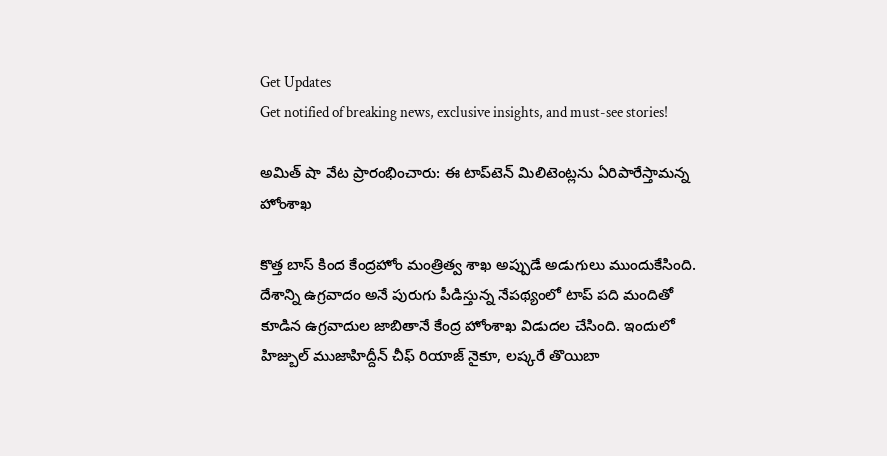Get Updates
Get notified of breaking news, exclusive insights, and must-see stories!

అమిత్ షా వేట ప్రారంభించారు: ఈ టాప్‌టెన్ మిలిటెంట్లను ఏరిపారేస్తామన్న హోంశాఖ

కొత్త బాస్ కింద కేంద్రహోం మంత్రిత్వ శాఖ అప్పుడే అడుగులు ముందుకేసింది. దేశాన్ని ఉగ్రవాదం అనే పురుగు పీడిస్తున్న నేపథ్యంలో టాప్ పది మందితో కూడిన ఉగ్రవాదుల జాబితానే కేంద్ర హోంశాఖ విడుదల చేసింది. ఇందులో హిజ్బుల్ ముజాహిద్దీన్ చీఫ్ రియాజ్ నైకూ, లష్కరే తొయిబా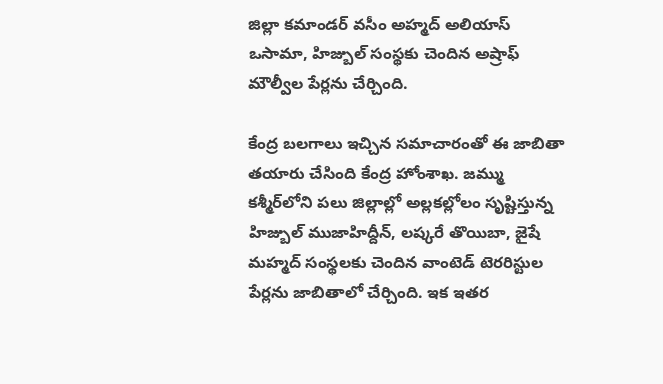జిల్లా కమాండర్ వసీం అహ్మద్ అలియాస్ ఒసామా, హిజ్బుల్ సంస్థకు చెందిన అష్రాఫ్ మౌల్వీల పేర్లను చేర్చింది.

కేంద్ర బలగాలు ఇచ్చిన సమాచారంతో ఈ జాబితా తయారు చేసింది కేంద్ర హోంశాఖ. జమ్ము కశ్మీర్‌లోని పలు జిల్లాల్లో అల్లకల్లోలం సృష్టిస్తున్న హిజ్బుల్ ముజాహిద్దీన్, లష్కరే తొయిబా, జైషే మహ్మద్‌ సంస్థలకు చెందిన వాంటెడ్ టెరరిస్టుల పేర్లను జాబితాలో చేర్చింది. ఇక ఇతర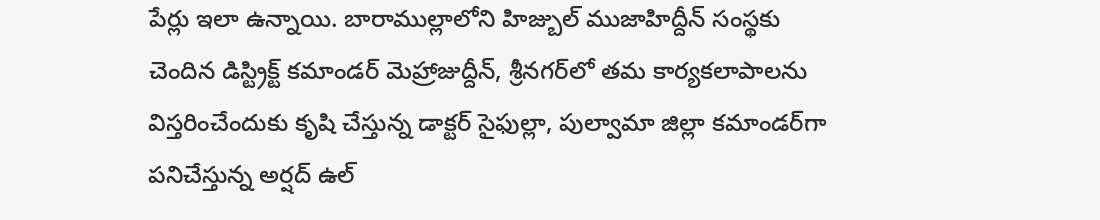పేర్లు ఇలా ఉన్నాయి. బారాముల్లాలోని హిజ్బుల్ ముజాహిద్దీన్ సంస్థకు చెందిన డిస్ట్రిక్ట్ కమాండర్ మెహ్రాజుద్దీన్, శ్రీనగర్‌లో తమ కార్యకలాపాలను విస్తరించేందుకు కృషి చేస్తున్న డాక్టర్ సైఫుల్లా, పుల్వామా జిల్లా కమాండర్‌గా పనిచేస్తున్న అర్షద్ ఉల్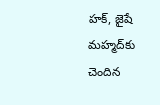హక్, జైషే మహ్మద్‌కు చెందిన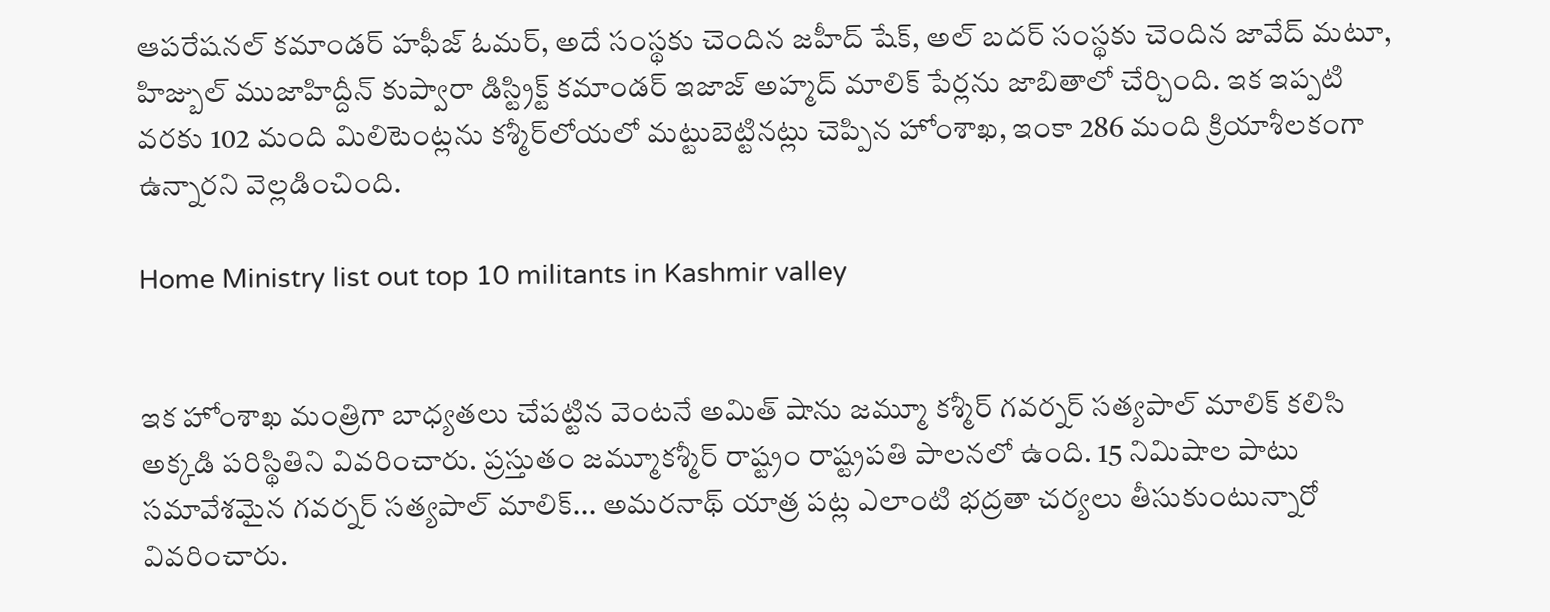ఆపరేషనల్ కమాండర్ హఫీజ్ ఓమర్, అదే సంస్థకు చెందిన జహీద్ షేక్, అల్ బదర్ సంస్థకు చెందిన జావేద్ మటూ, హిజ్బుల్ ముజాహిద్దీన్ కుప్వారా డిస్ట్రిక్ట్ కమాండర్ ఇజాజ్ అహ్మద్ మాలిక్ పేర్లను జాబితాలో చేర్చింది. ఇక ఇప్పటి వరకు 102 మంది మిలిటెంట్లను కశ్మీర్‌లోయలో మట్టుబెట్టినట్లు చెప్పిన హోంశాఖ, ఇంకా 286 మంది క్రియాశీలకంగా ఉన్నారని వెల్లడించింది.

Home Ministry list out top 10 militants in Kashmir valley


ఇక హోంశాఖ మంత్రిగా బాధ్యతలు చేపట్టిన వెంటనే అమిత్ షాను జమ్మూ కశ్మీర్ గవర్నర్ సత్యపాల్ మాలిక్ కలిసి అక్కడి పరిస్థితిని వివరించారు. ప్రస్తుతం జమ్మూకశ్మీర్ రాష్ట్రం రాష్ట్రపతి పాలనలో ఉంది. 15 నిమిషాల పాటు సమావేశమైన గవర్నర్ సత్యపాల్ మాలిక్... అమరనాథ్ యాత్ర పట్ల ఎలాంటి భద్రతా చర్యలు తీసుకుంటున్నారో వివరించారు.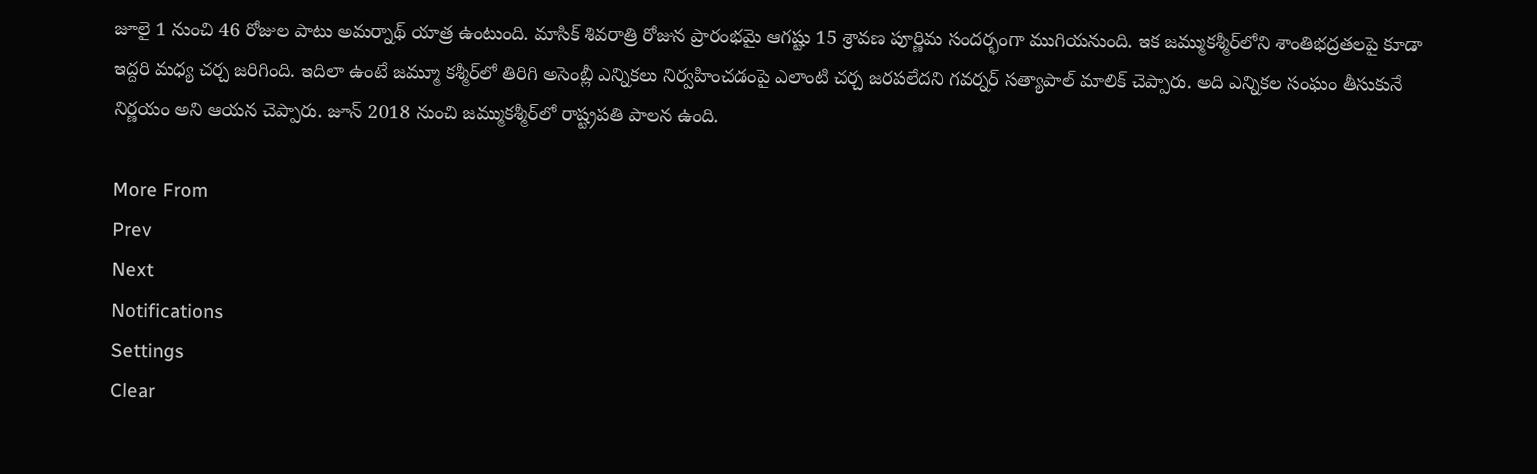జూలై 1 నుంచి 46 రోజుల పాటు అమర్నాథ్ యాత్ర ఉంటుంది. మాసిక్ శివరాత్రి రోజున ప్రారంభమై ఆగష్టు 15 శ్రావణ పూర్ణిమ సందర్భంగా ముగియనుంది. ఇక జమ్ముకశ్మీర్‌లోని శాంతిభద్రతలపై కూడా ఇద్దరి మధ్య చర్చ జరిగింది. ఇదిలా ఉంటే జమ్మూ కశ్మీర్‌లో తిరిగి అసెంబ్లీ ఎన్నికలు నిర్వహించడంపై ఎలాంటి చర్చ జరపలేదని గవర్నర్ సత్యాపాల్ మాలిక్ చెప్పారు. అది ఎన్నికల సంఘం తీసుకునే నిర్ణయం అని ఆయన చెప్పారు. జూన్ 2018 నుంచి జమ్ముకశ్మీర్‌లో రాష్ట్రపతి పాలన ఉంది.

More From
Prev
Next
Notifications
Settings
Clear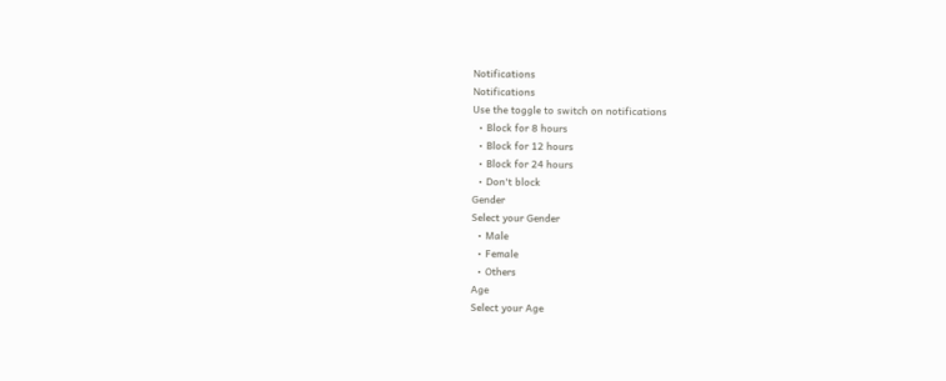Notifications
Notifications
Use the toggle to switch on notifications
  • Block for 8 hours
  • Block for 12 hours
  • Block for 24 hours
  • Don't block
Gender
Select your Gender
  • Male
  • Female
  • Others
Age
Select your Age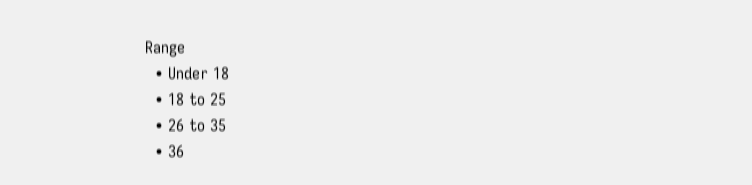Range
  • Under 18
  • 18 to 25
  • 26 to 35
  • 36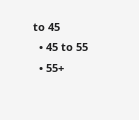to 45
  • 45 to 55
  • 55+